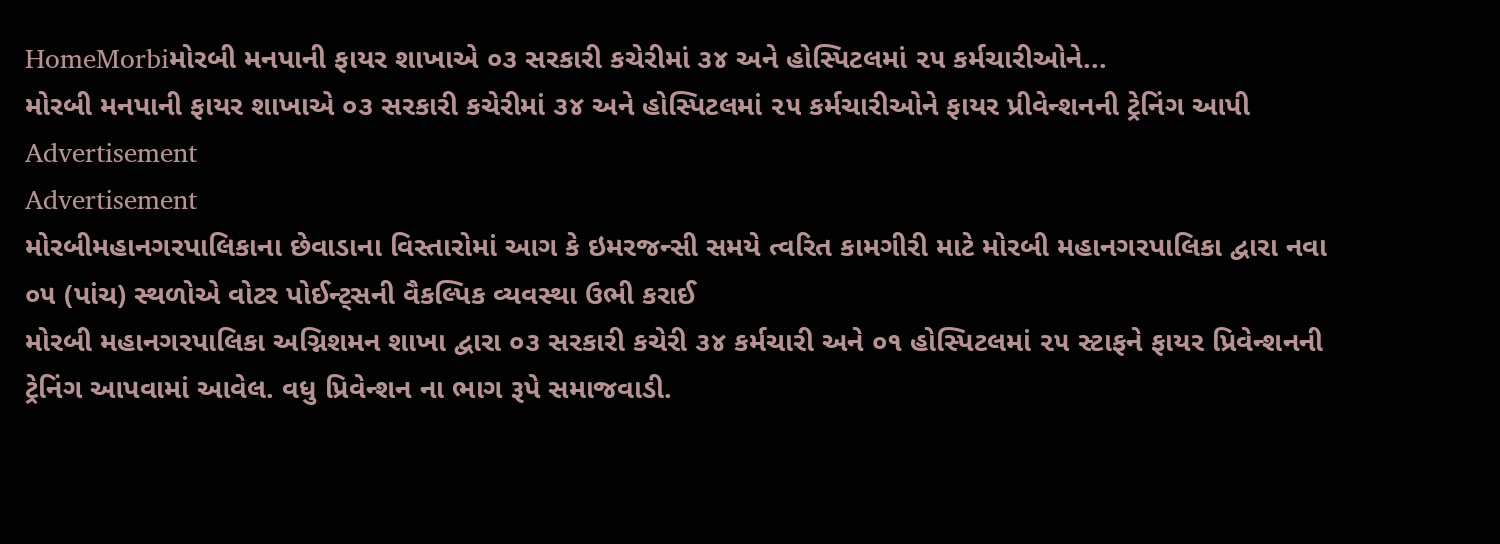HomeMorbiમોરબી મનપાની ફાયર શાખાએ ૦૩ સરકારી કચેરીમાં ૩૪ અને હોસ્પિટલમાં ૨૫ કર્મચારીઓને...
મોરબી મનપાની ફાયર શાખાએ ૦૩ સરકારી કચેરીમાં ૩૪ અને હોસ્પિટલમાં ૨૫ કર્મચારીઓને ફાયર પ્રીવેન્શનની ટ્રેનિંગ આપી
Advertisement
Advertisement
મોરબીમહાનગરપાલિકાના છેવાડાના વિસ્તારોમાં આગ કે ઇમરજન્સી સમયે ત્વરિત કામગીરી માટે મોરબી મહાનગરપાલિકા દ્વારા નવા ૦૫ (પાંચ) સ્થળોએ વોટર પોઈન્ટ્સની વૈકલ્પિક વ્યવસ્થા ઉભી કરાઈ
મોરબી મહાનગરપાલિકા અગ્નિશમન શાખા દ્વારા ૦૩ સરકારી કચેરી ૩૪ કર્મચારી અને ૦૧ હોસ્પિટલમાં ૨૫ સ્ટાફને ફાયર પ્રિવેન્શનની ટ્રેનિંગ આપવામાં આવેલ. વધુ પ્રિવેન્શન ના ભાગ રૂપે સમાજવાડી.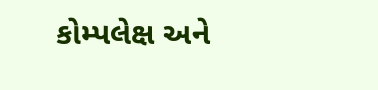કોમ્પલેક્ષ અને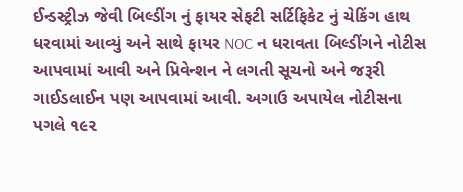ઈન્ડસ્ટ્રીઝ જેવી બિલ્ડીંગ નું ફાયર સેફટી સર્ટિફિકેટ નું ચેકિંગ હાથ ધરવામાં આવ્યું અને સાથે ફાયર NOC ન ધરાવતા બિલ્ડીંગને નોટીસ આપવામાં આવી અને પ્રિવેન્શન ને લગતી સૂચનો અને જરૂરી ગાઈડલાઈન પણ આપવામાં આવી. અગાઉ અપાયેલ નોટીસના પગલે ૧૯૨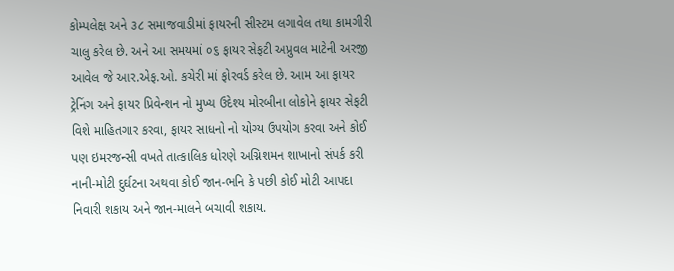કોમ્પલેક્ષ અને ૩૮ સમાજવાડીમાં ફાયરની સીસ્ટમ લગાવેલ તથા કામગીરી ચાલુ કરેલ છે. અને આ સમયમાં ૦૬ ફાયર સેફટી અપ્રુવલ માટેની અરજી આવેલ જે આર.એફ.ઓ. કચેરી માં ફોરવર્ડ કરેલ છે. આમ આ ફાયર ટ્રેનિંગ અને ફાયર પ્રિવેન્શન નો મુખ્ય ઉદેશ્ય મોરબીના લોકોને ફાયર સેફટી વિશે માહિતગાર કરવા, ફાયર સાધનો નો યોગ્ય ઉપયોગ કરવા અને કોઈ પણ ઇમરજન્સી વખતે તાત્કાલિક ધોરણે અગ્નિશમન શાખાનો સંપર્ક કરી નાની-મોટી દુર્ઘટના અથવા કોઈ જાન-ભનિ કે પછી કોઈ મોટી આપદા નિવારી શકાય અને જાન-માલને બચાવી શકાય.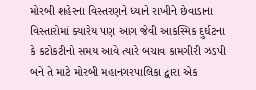મોરબી શહેરના વિસ્તરણને ધ્યાને રાખીને છેવાડાના વિસ્તારોમાં ક્યારેય પણ આગ જેવી આકસ્મિક દુર્ઘટના કે કટોકટીનો સમય આવે ત્યારે બચાવ કામગીરી ઝડપી બને તે માટે મોરબી મહાનગરપાલિકા દ્વારા એક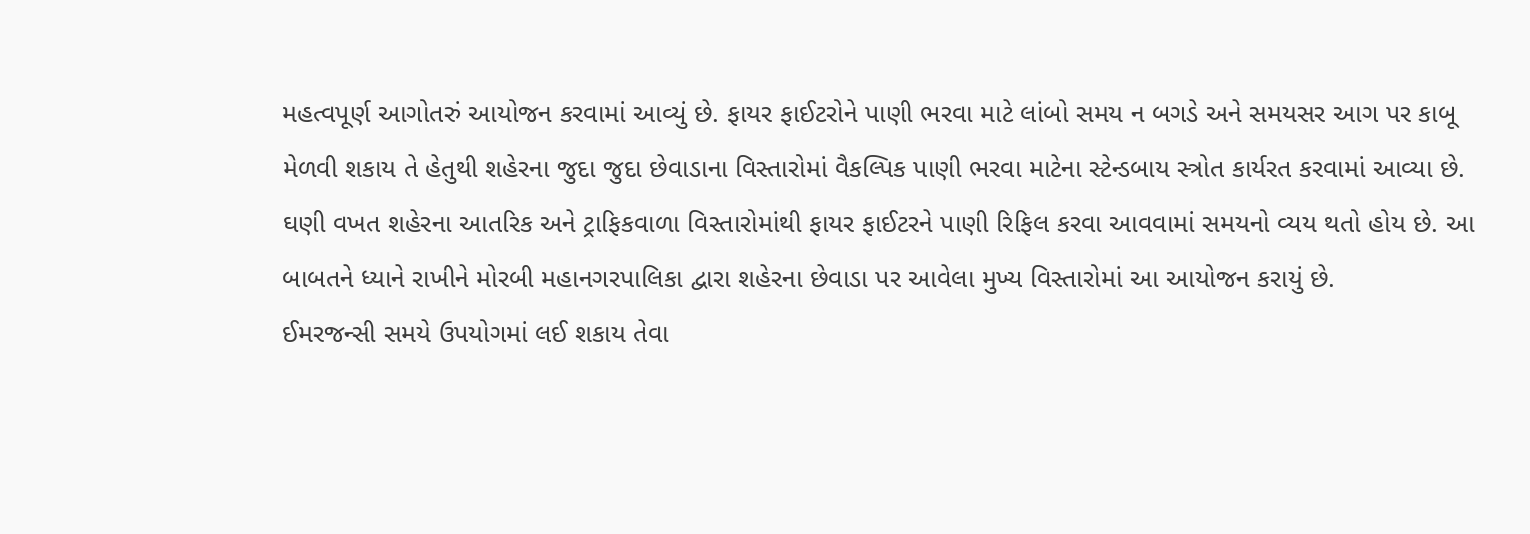મહત્વપૂર્ણ આગોતરું આયોજન કરવામાં આવ્યું છે. ફાયર ફાઈટરોને પાણી ભરવા માટે લાંબો સમય ન બગડે અને સમયસર આગ પર કાબૂ મેળવી શકાય તે હેતુથી શહેરના જુદા જુદા છેવાડાના વિસ્તારોમાં વૈકલ્પિક પાણી ભરવા માટેના સ્ટેન્ડબાય સ્ત્રોત કાર્યરત કરવામાં આવ્યા છે. ઘણી વખત શહેરના આતરિક અને ટ્રાફિકવાળા વિસ્તારોમાંથી ફાયર ફાઈટરને પાણી રિફિલ કરવા આવવામાં સમયનો વ્યય થતો હોય છે. આ બાબતને ધ્યાને રાખીને મોરબી મહાનગરપાલિકા દ્વારા શહેરના છેવાડા પર આવેલા મુખ્ય વિસ્તારોમાં આ આયોજન કરાયું છે.
ઈમરજન્સી સમયે ઉપયોગમાં લઈ શકાય તેવા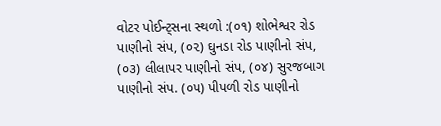વોટર પોઈન્ટ્સના સ્થળો :(૦૧) શોભેશ્વર રોડ પાણીનો સંપ, (૦૨) ઘુનડા રોડ પાણીનો સંપ, (૦૩) લીલાપર પાણીનો સંપ, (૦૪) સુરજબાગ પાણીનો સંપ. (૦૫) પીપળી રોડ પાણીનો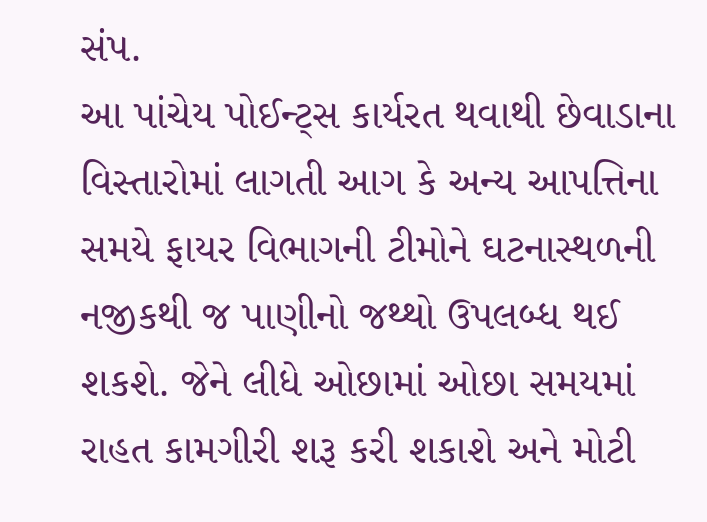સંપ.
આ પાંચેય પોઈન્ટ્સ કાર્યરત થવાથી છેવાડાના વિસ્તારોમાં લાગતી આગ કે અન્ય આપત્તિના સમયે ફાયર વિભાગની ટીમોને ઘટનાસ્થળની નજીકથી જ પાણીનો જથ્થો ઉપલબ્ધ થઈ શકશે. જેને લીધે ઓછામાં ઓછા સમયમાં રાહત કામગીરી શરૂ કરી શકાશે અને મોટી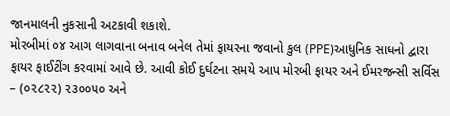જાનમાલની નુકસાની અટકાવી શકાશે.
મોરબીમાં ૦૪ આગ લાગવાના બનાવ બનેલ તેમાં ફાયરના જવાનો કુલ (PPE)આધુનિક સાધનો દ્વારા ફાયર ફાઈટીંગ કરવામાં આવે છે. આવી કોઈ દુર્ઘટના સમયે આપ મોરબી ફાયર અને ઈમરજન્સી સર્વિસ – (૦૨૮૨૨) ૨૩૦૦૫૦ અને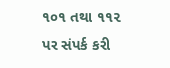૧૦૧ તથા ૧૧૨ પર સંપર્ક કરી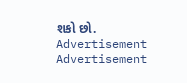શકો છો.
Advertisement
Advertisement